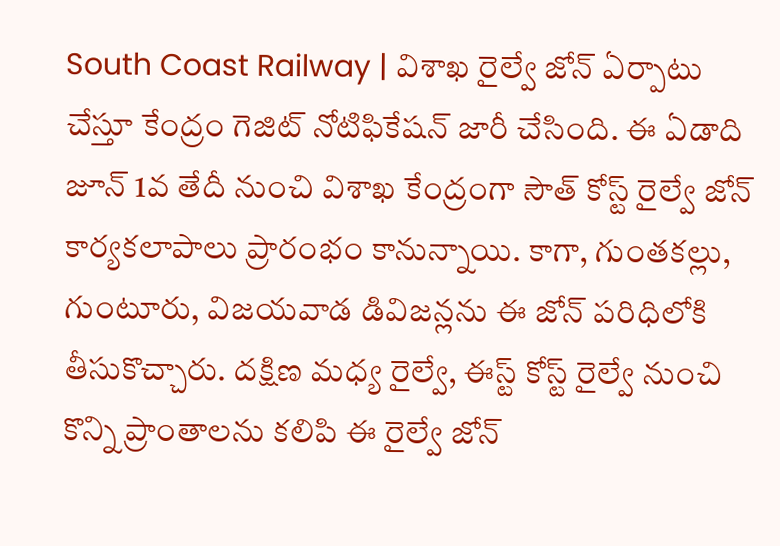South Coast Railway | విశాఖ రైల్వే జోన్ ఏర్పాటు చేస్తూ కేంద్రం గెజిట్ నోటిఫికేషన్ జారీ చేసింది. ఈ ఏడాది జూన్ 1వ తేదీ నుంచి విశాఖ కేంద్రంగా సౌత్ కోస్ట్ రైల్వే జోన్ కార్యకలాపాలు ప్రారంభం కానున్నాయి. కాగా, గుంతకల్లు, గుంటూరు, విజయవాడ డివిజన్లను ఈ జోన్ పరిధిలోకి తీసుకొచ్చారు. దక్షిణ మధ్య రైల్వే, ఈస్ట్ కోస్ట్ రైల్వే నుంచి కొన్ని ప్రాంతాలను కలిపి ఈ రైల్వే జోన్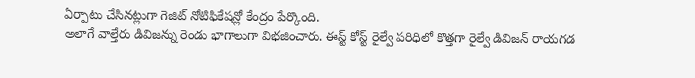ఏర్పాటు చేసినట్లుగా గెజిట్ నోటిఫికేషన్లో కేంద్రం పేర్కొంది.
అలాగే వాల్తేరు డివిజన్ను రెండు భాగాలుగా విభజించారు. ఈస్ట్ కోస్ట్ రైల్వే పరిధిలో కొత్తగా రైల్వే డివిజన్ రాయగడ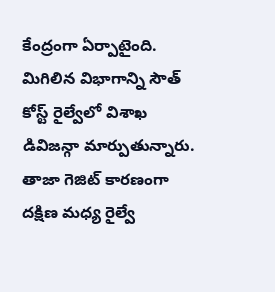కేంద్రంగా ఏర్పాటైంది. మిగిలిన విభాగాన్ని సౌత్ కోస్ట్ రైల్వేలో విశాఖ డివిజన్గా మార్పుతున్నారు. తాజా గెజిట్ కారణంగా దక్షిణ మధ్య రైల్వే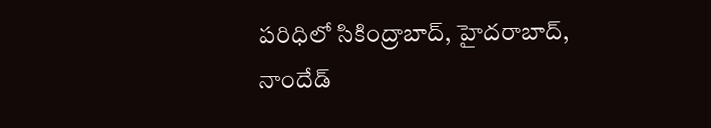పరిధిలో సికింద్రాబాద్, హైదరాబాద్, నాందేడ్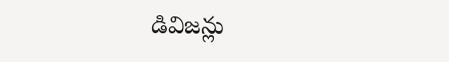డివిజన్లు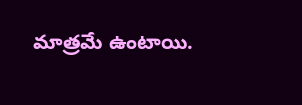మాత్రమే ఉంటాయి.